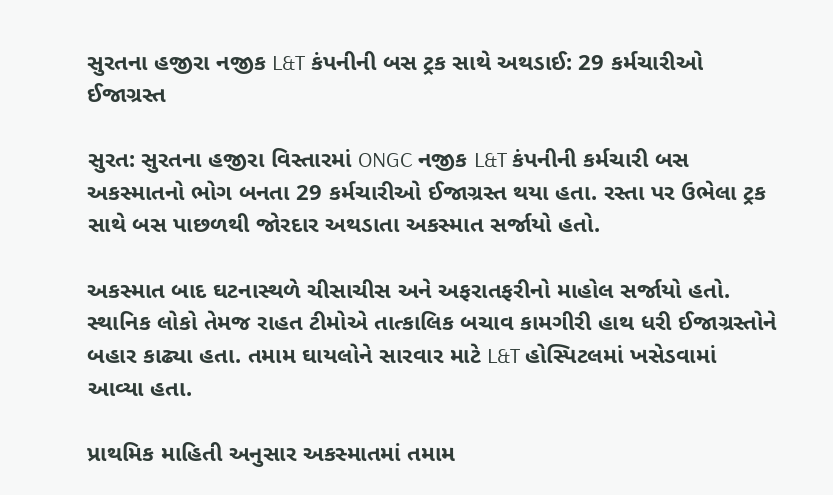સુરતના હજીરા નજીક L&T કંપનીની બસ ટ્રક સાથે અથડાઈ: 29 કર્મચારીઓ ઈજાગ્રસ્ત

સુરત: સુરતના હજીરા વિસ્તારમાં ONGC નજીક L&T કંપનીની કર્મચારી બસ અકસ્માતનો ભોગ બનતા 29 કર્મચારીઓ ઈજાગ્રસ્ત થયા હતા. રસ્તા પર ઉભેલા ટ્રક સાથે બસ પાછળથી જોરદાર અથડાતા અકસ્માત સર્જાયો હતો.

અકસ્માત બાદ ઘટનાસ્થળે ચીસાચીસ અને અફરાતફરીનો માહોલ સર્જાયો હતો. સ્થાનિક લોકો તેમજ રાહત ટીમોએ તાત્કાલિક બચાવ કામગીરી હાથ ધરી ઈજાગ્રસ્તોને બહાર કાઢ્યા હતા. તમામ ઘાયલોને સારવાર માટે L&T હોસ્પિટલમાં ખસેડવામાં આવ્યા હતા.

પ્રાથમિક માહિતી અનુસાર અકસ્માતમાં તમામ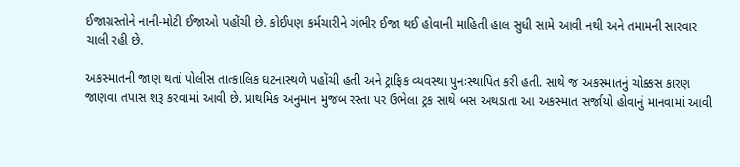ઈજાગ્રસ્તોને નાની-મોટી ઈજાઓ પહોંચી છે. કોઈપણ કર્મચારીને ગંભીર ઈજા થઈ હોવાની માહિતી હાલ સુધી સામે આવી નથી અને તમામની સારવાર ચાલી રહી છે.

અકસ્માતની જાણ થતાં પોલીસ તાત્કાલિક ઘટનાસ્થળે પહોંચી હતી અને ટ્રાફિક વ્યવસ્થા પુનઃસ્થાપિત કરી હતી. સાથે જ અકસ્માતનું ચોક્કસ કારણ જાણવા તપાસ શરૂ કરવામાં આવી છે. પ્રાથમિક અનુમાન મુજબ રસ્તા પર ઉભેલા ટ્રક સાથે બસ અથડાતા આ અકસ્માત સર્જાયો હોવાનું માનવામાં આવી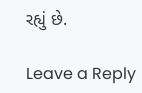રહ્યું છે.

Leave a Reply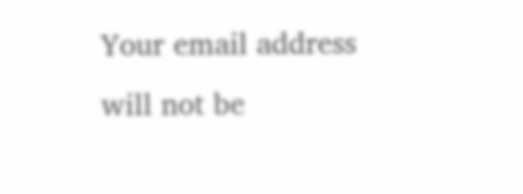Your email address will not be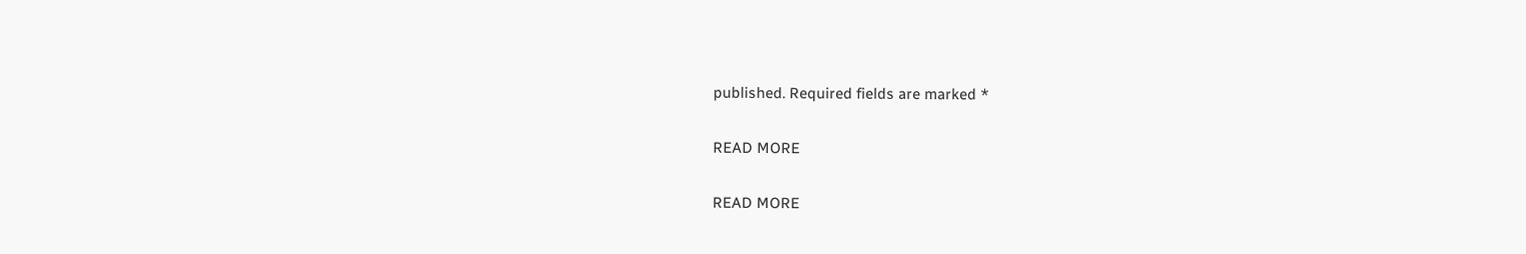published. Required fields are marked *

READ MORE

READ MORE